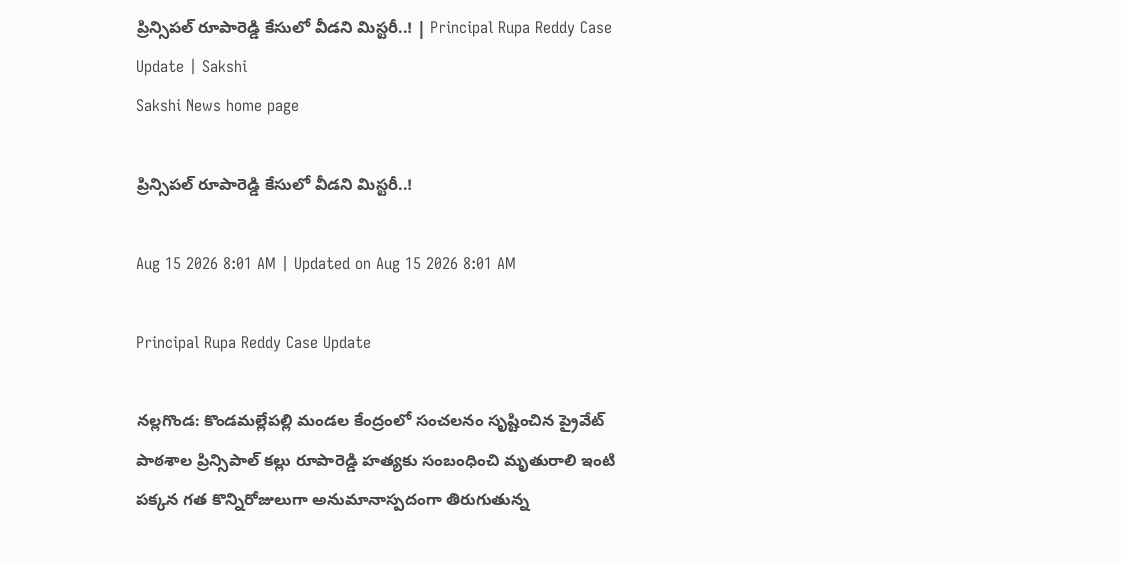ప్రిన్సిపల్ రూపారెడ్డి కేసులో వీడని మిస్టరీ..! | Principal Rupa Reddy Case Update | Sakshi
Sakshi News home page

ప్రిన్సిపల్ రూపారెడ్డి కేసులో వీడని మిస్టరీ..!

Aug 15 2026 8:01 AM | Updated on Aug 15 2026 8:01 AM

Principal Rupa Reddy Case Update

నల్లగొండ: కొండమల్లేపల్లి మండల కేంద్రంలో సంచలనం సృష్టించిన ప్రైవేట్‌ పాఠశాల ప్రిన్సిపాల్‌ కల్లు రూపారెడ్డి హత్యకు సంబంధించి మృతురాలి ఇంటి పక్కన గత కొన్నిరోజులుగా అనుమానాస్పదంగా తిరుగుతున్న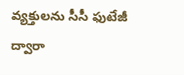వ్యక్తులను సీసీ ఫుటేజీ ద్వారా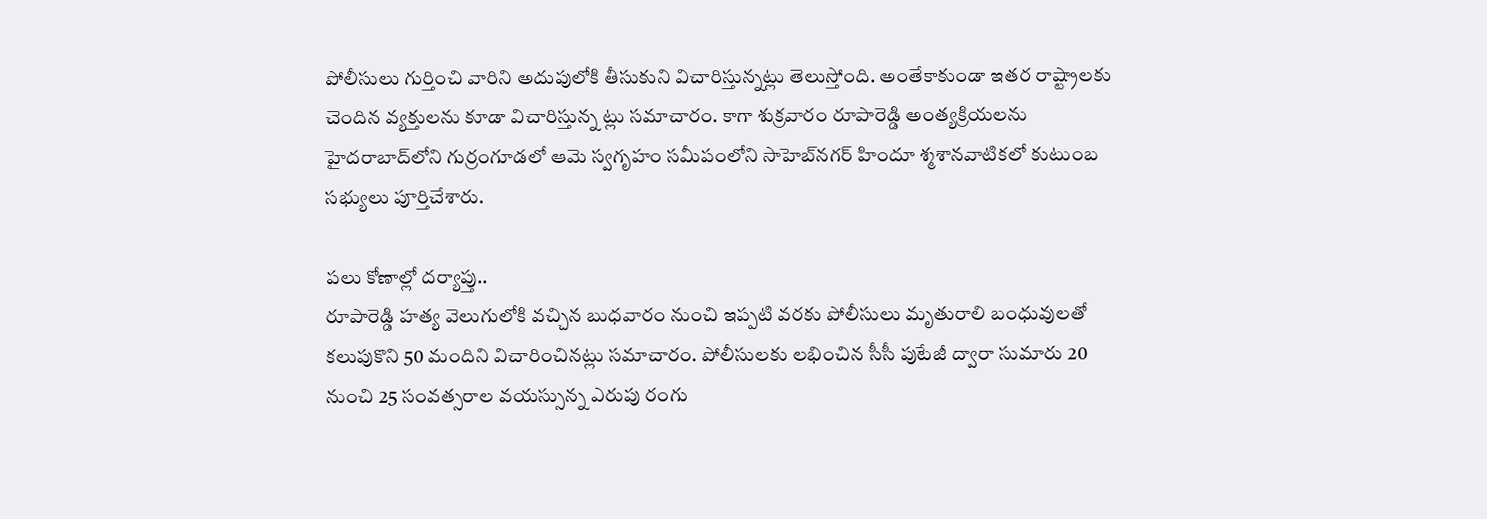పోలీసులు గుర్తించి వారిని అదుపులోకి తీసుకుని విచారిస్తున్నట్లు తెలుస్తోంది. అంతేకాకుండా ఇతర రాష్ట్రాలకు చెందిన వ్యక్తులను కూడా విచారిస్తున్న ట్లు సమాచారం. కాగా శుక్రవారం రూపారెడ్డి అంత్యక్రియలను హైదరాబాద్‌లోని గుర్రంగూడలో ఆమె స్వగృహం సమీపంలోని సాహెబ్‌నగర్‌ హిందూ శ్మశానవాటికలో కుటుంబ సభ్యులు పూర్తిచేశారు.

పలు కోణాల్లో దర్యాప్తు..
రూపారెడ్డి హత్య వెలుగులోకి వచ్చిన బుధవారం నుంచి ఇప్పటి వరకు పోలీసులు మృతురాలి బంధువులతో కలుపుకొని 50 మందిని విచారించినట్లు సమాచారం. పోలీసులకు లభించిన సీసీ పుటేజీ ద్వారా సుమారు 20 నుంచి 25 సంవత్సరాల వయస్సున్న ఎరుపు రంగు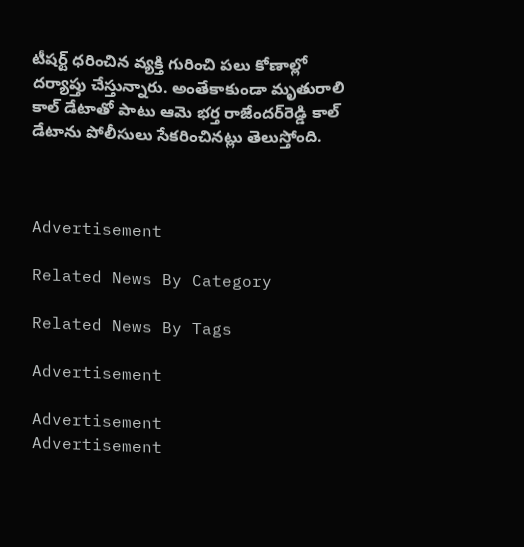టీషర్ట్‌ ధరించిన వ్యక్తి గురించి పలు కోణాల్లో దర్యాప్తు చేస్తున్నారు. అంతేకాకుండా మృతురాలి కాల్‌ డేటాతో పాటు ఆమె భర్త రాజేందర్‌రెడ్డి కాల్‌ డేటాను పోలీసులు సేకరించినట్లు తెలుస్తోంది.



Advertisement

Related News By Category

Related News By Tags

Advertisement

Advertisement
Advertisement